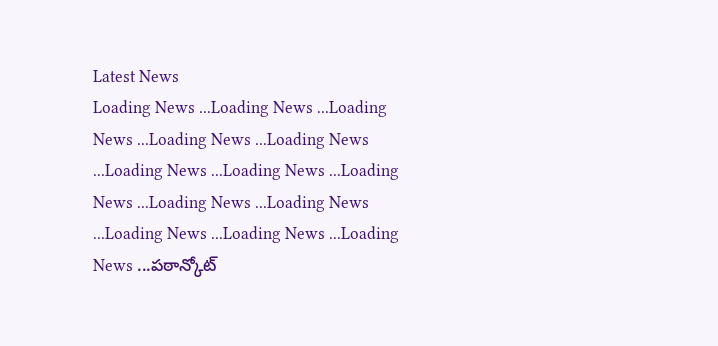Latest News
Loading News ...Loading News ...Loading News ...Loading News ...Loading News ...Loading News ...Loading News ...Loading News ...Loading News ...Loading News ...Loading News ...Loading News ...Loading News ...పఠాన్కోట్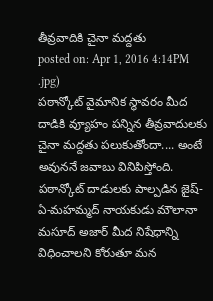తీవ్రవాదికి చైనా మద్దతు
posted on: Apr 1, 2016 4:14PM
.jpg)
పఠాన్కోట్ వైమానిక స్థావరం మీద దాడికి వ్యూహం పన్నిన తీవ్రవాదులకు చైనా మద్దతు పలుకుతోందా.... అంటే అవుననే జవాబు వినిపిస్తోంది. పఠాన్కోట్ దాడులకు పాల్పడిన జైష్-ఏ-మహమ్మద్ నాయకుడు మౌలానా మసూద్ అజార్ మీద నిషేధాన్ని విధించాలని కోరుతూ మన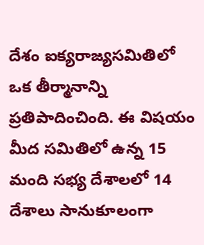దేశం ఐక్యరాజ్యసమితిలో ఒక తీర్మానాన్ని ప్రతిపాదించింది. ఈ విషయం మీద సమితిలో ఉన్న 15 మంది సభ్య దేశాలలో 14 దేశాలు సానుకూలంగా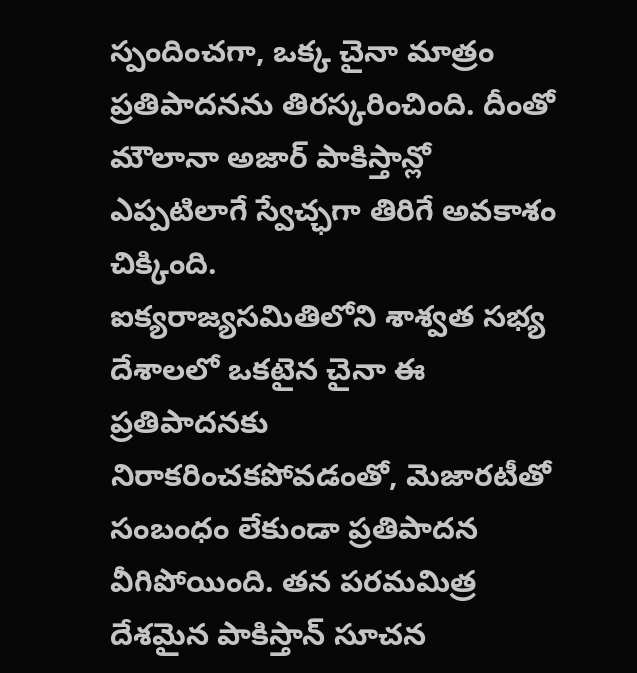స్పందించగా, ఒక్క చైనా మాత్రం ప్రతిపాదనను తిరస్కరించింది. దీంతో మౌలానా అజార్ పాకిస్తాన్లో ఎప్పటిలాగే స్వేచ్ఛగా తిరిగే అవకాశం చిక్కింది.
ఐక్యరాజ్యసమితిలోని శాశ్వత సభ్య దేశాలలో ఒకటైన చైనా ఈ ప్రతిపాదనకు నిరాకరించకపోవడంతో, మెజారటీతో సంబంధం లేకుండా ప్రతిపాదన వీగిపోయింది. తన పరమమిత్ర దేశమైన పాకిస్తాన్ సూచన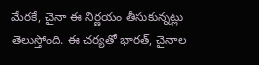మేరకే, చైనా ఈ నిర్ణయం తీసుకున్నట్లు తెలుస్తోంది. ఈ చర్యతో భారత్, చైనాల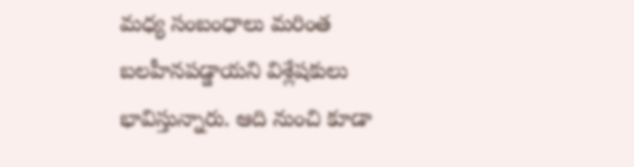మధ్య సంబంధాలు మరింత బలహీనపడ్డాయని విశ్లేషకులు భావిస్తున్నారు. ఆది నుంచి కూడా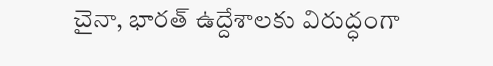చైనా, భారత్ ఉద్దేశాలకు విరుద్ధంగా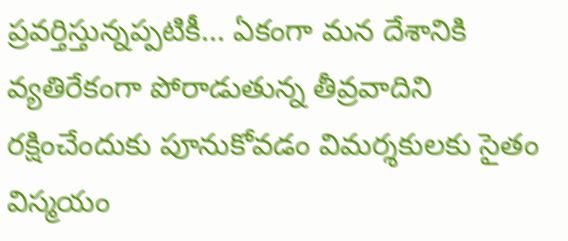ప్రవర్తిస్తున్నప్పటికీ... ఏకంగా మన దేశానికి వ్యతిరేకంగా పోరాడుతున్న తీవ్రవాదిని రక్షించేందుకు పూనుకోవడం విమర్శకులకు సైతం విస్మయం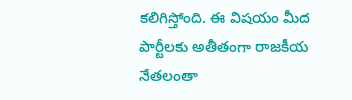కలిగిస్తోంది. ఈ విషయం మీద పార్టీలకు అతీతంగా రాజకీయ నేతలంతా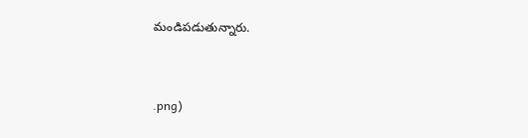మండిపడుతున్నారు.


.png)